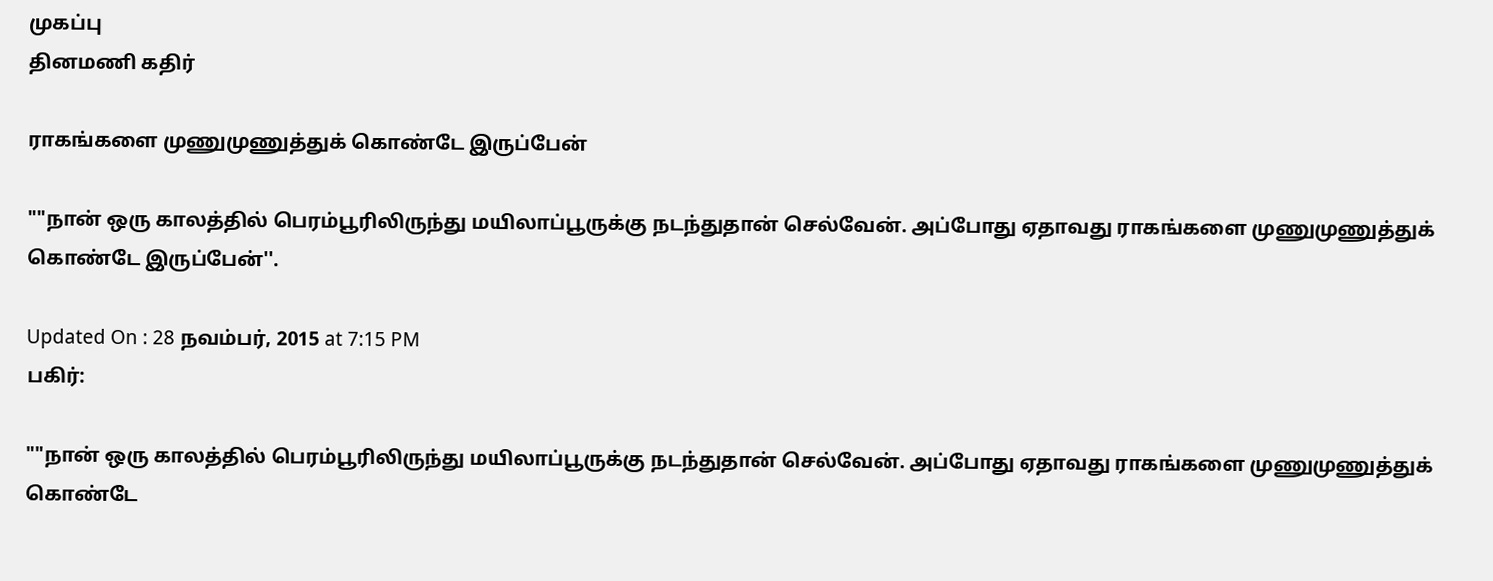முகப்பு
தினமணி கதிர்

ராகங்களை முணுமுணுத்துக் கொண்டே இருப்பேன்

""நான் ஒரு காலத்தில் பெரம்பூரிலிருந்து மயிலாப்பூருக்கு நடந்துதான் செல்வேன். அப்போது ஏதாவது ராகங்களை முணுமுணுத்துக் கொண்டே இருப்பேன்''.

Updated On : 28 நவம்பர், 2015 at 7:15 PM
பகிர்:

""நான் ஒரு காலத்தில் பெரம்பூரிலிருந்து மயிலாப்பூருக்கு நடந்துதான் செல்வேன். அப்போது ஏதாவது ராகங்களை முணுமுணுத்துக் கொண்டே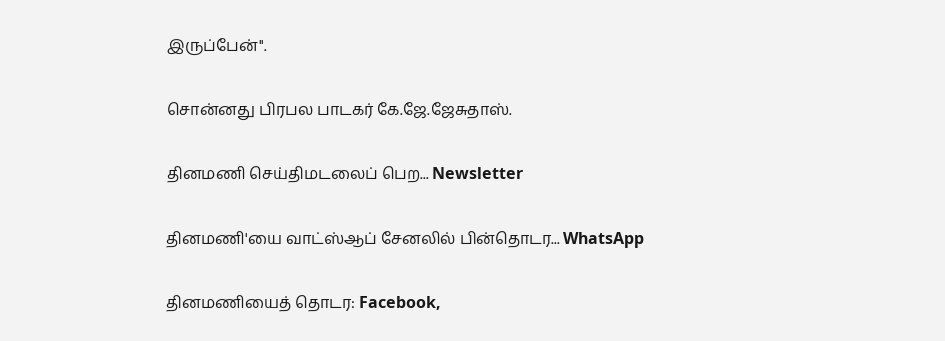இருப்பேன்''.

சொன்னது பிரபல பாடகர் கே.ஜே.ஜேசுதாஸ்.

தினமணி செய்திமடலைப் பெற... Newsletter

தினமணி'யை வாட்ஸ்ஆப் சேனலில் பின்தொடர... WhatsApp

தினமணியைத் தொடர: Facebook,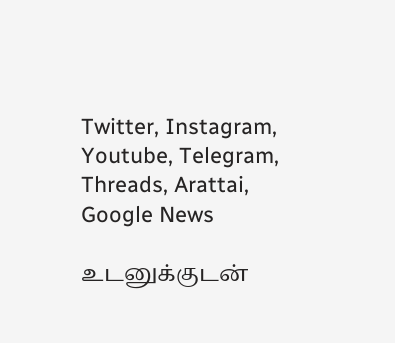Twitter, Instagram, Youtube, Telegram, Threads, Arattai, Google News

உடனுக்குடன்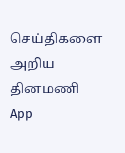செய்திகளை அறிய தினமணி App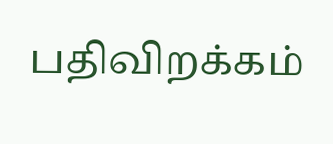பதிவிறக்கம்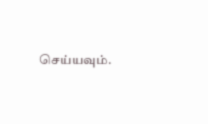செய்யவும்.